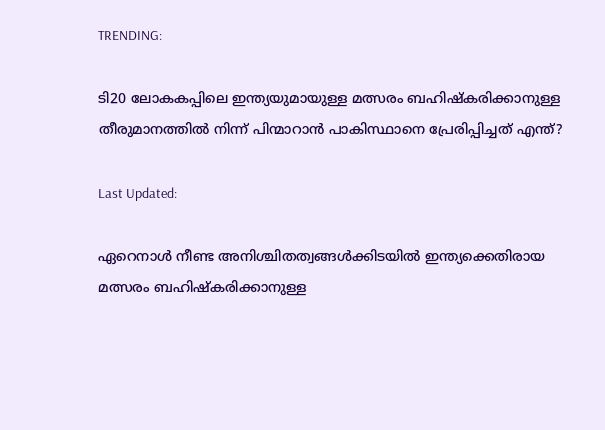TRENDING:

ടി20 ലോകകപ്പിലെ ഇന്ത്യയുമായുള്ള മത്സരം ബഹിഷ്കരിക്കാനുള്ള തീരുമാനത്തിൽ നിന്ന് പിന്മാറാൻ പാകിസ്ഥാനെ പ്രേരിപ്പിച്ചത് എന്ത്?

Last Updated:

ഏറെനാൾ നീണ്ട അനിശ്ചിതത്വങ്ങൾക്കിടയിൽ‌ ഇന്ത്യക്കെതിരായ മത്സരം ബഹിഷ്കരിക്കാനുള്ള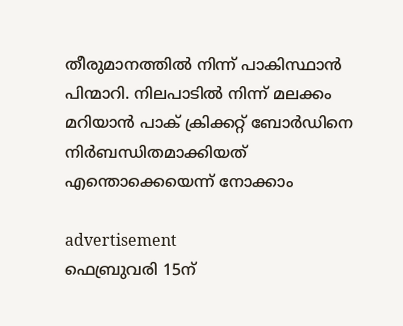തീരുമാനത്തിൽ‌ നിന്ന് പാകിസ്ഥാൻ പിന്മാറി. നിലപാടിൽ നിന്ന് മലക്കം മറിയാൻ പാക് ക്രിക്കറ്റ് ബോർഡിനെ നിർബന്ധിതമാക്കിയത് എന്തൊക്കെയെന്ന് നോക്കാം

advertisement
ഫെബ്രുവരി 15ന്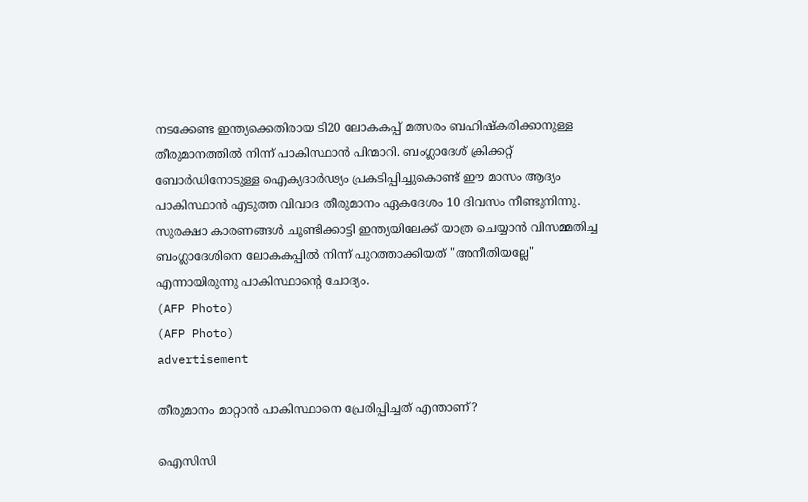നടക്കേണ്ട ഇന്ത്യക്കെതിരായ ടി20 ലോകകപ്പ് മത്സരം ബഹിഷ്കരിക്കാനുള്ള തീരുമാനത്തിൽ നിന്ന് പാകിസ്ഥാൻ പിന്മാറി. ബംഗ്ലാദേശ് ക്രിക്കറ്റ് ബോർഡിനോടുള്ള ഐക്യദാർഢ്യം പ്രകടിപ്പിച്ചുകൊണ്ട് ഈ മാസം ആദ്യം പാകിസ്ഥാൻ എടുത്ത വിവാദ തീരുമാനം ഏകദേശം 10 ദിവസം നീണ്ടുനിന്നു. സുരക്ഷാ കാരണങ്ങൾ ചൂണ്ടിക്കാട്ടി ഇന്ത്യയിലേക്ക് യാത്ര ചെയ്യാൻ വിസമ്മതിച്ച ബംഗ്ലാദേശിനെ ലോകകപ്പിൽ നിന്ന് പുറത്താക്കിയത് "അനീതിയല്ലേ" എന്നായിരുന്നു പാകിസ്ഥാന്റെ ചോദ്യം.
(AFP Photo)
(AFP Photo)
advertisement

തീരുമാനം മാറ്റാൻ പാകിസ്ഥാനെ പ്രേരിപ്പിച്ചത് എന്താണ്?

ഐസിസി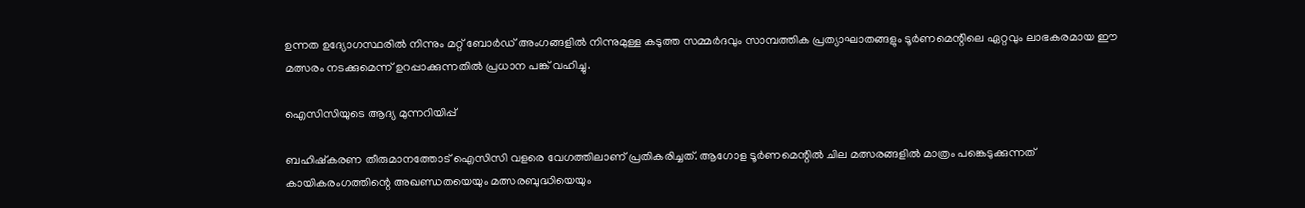ഉന്നത ഉദ്യോഗസ്ഥരിൽ നിന്നും മറ്റ് ബോർഡ് അംഗങ്ങളിൽ നിന്നുമുള്ള കടുത്ത സമ്മർദവും സാമ്പത്തിക പ്രത്യാഘാതങ്ങളും ടൂർണമെന്റിലെ ഏറ്റവും ലാഭകരമായ ഈ മത്സരം നടക്കുമെന്ന് ഉറപ്പാക്കുന്നതില്‍ പ്രധാന പങ്ക് വഹിച്ചു.

ഐസിസിയുടെ ആദ്യ മുന്നറിയിപ്പ്

ബഹിഷ്കരണ തീരുമാനത്തോട് ഐസിസി വളരെ വേഗത്തിലാണ് പ്രതികരിച്ചത്. ആഗോള ടൂർണമെന്റിൽ ചില മത്സരങ്ങളിൽ മാത്രം പങ്കെടുക്കുന്നത് കായികരംഗത്തിന്റെ അഖണ്ഡതയെയും മത്സരബുദ്ധിയെയും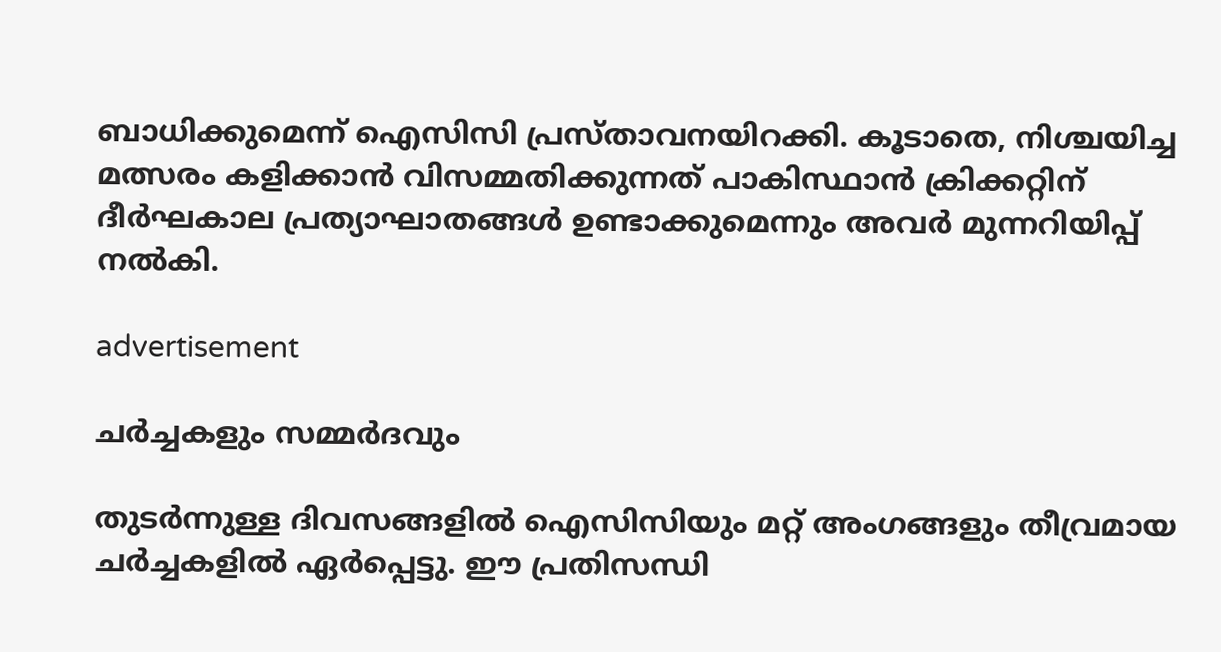ബാധിക്കുമെന്ന് ഐസിസി പ്രസ്താവനയിറക്കി. കൂടാതെ, നിശ്ചയിച്ച മത്സരം കളിക്കാൻ വിസമ്മതിക്കുന്നത് പാകിസ്ഥാൻ ക്രിക്കറ്റിന് ദീർഘകാല പ്രത്യാഘാതങ്ങൾ ഉണ്ടാക്കുമെന്നും അവർ മുന്നറിയിപ്പ് നൽകി.

advertisement

ചർച്ചകളും സമ്മർദവും

തുടർന്നുള്ള ദിവസങ്ങളിൽ ഐസിസിയും മറ്റ് അംഗങ്ങളും തീവ്രമായ ചർച്ചകളിൽ ഏർപ്പെട്ടു. ഈ പ്രതിസന്ധി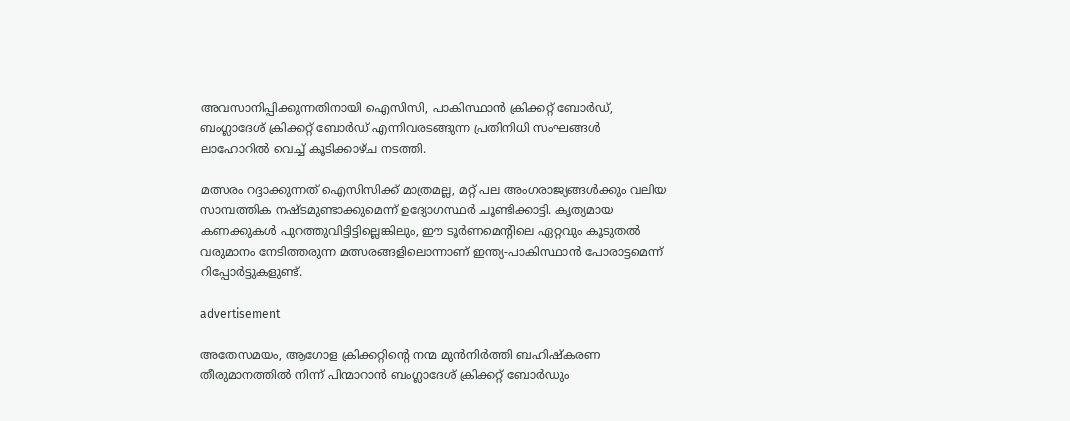അവസാനിപ്പിക്കുന്നതിനായി ഐസിസി, പാകിസ്ഥാൻ ക്രിക്കറ്റ് ബോർഡ്, ബംഗ്ലാദേശ് ക്രിക്കറ്റ് ബോർഡ് എന്നിവരടങ്ങുന്ന പ്രതിനിധി സംഘങ്ങൾ ലാഹോറിൽ വെച്ച് കൂടിക്കാഴ്ച നടത്തി.

മത്സരം റദ്ദാക്കുന്നത് ഐസിസിക്ക് മാത്രമല്ല, മറ്റ് പല അംഗരാജ്യങ്ങൾക്കും വലിയ സാമ്പത്തിക നഷ്ടമുണ്ടാക്കുമെന്ന് ഉദ്യോഗസ്ഥർ ചൂണ്ടിക്കാട്ടി. കൃത്യമായ കണക്കുകൾ പുറത്തുവിട്ടിട്ടില്ലെങ്കിലും, ഈ ടൂർണമെന്റിലെ ഏറ്റവും കൂടുതൽ വരുമാനം നേടിത്തരുന്ന മത്സരങ്ങളിലൊന്നാണ് ഇന്ത്യ-പാകിസ്ഥാൻ പോരാട്ടമെന്ന് റിപ്പോർട്ടുകളുണ്ട്.

advertisement

അതേസമയം, ആഗോള ക്രിക്കറ്റിന്റെ നന്മ മുൻനിർത്തി ബഹിഷ്കരണ തീരുമാനത്തിൽ നിന്ന് പിന്മാറാൻ ബംഗ്ലാദേശ് ക്രിക്കറ്റ് ബോർഡും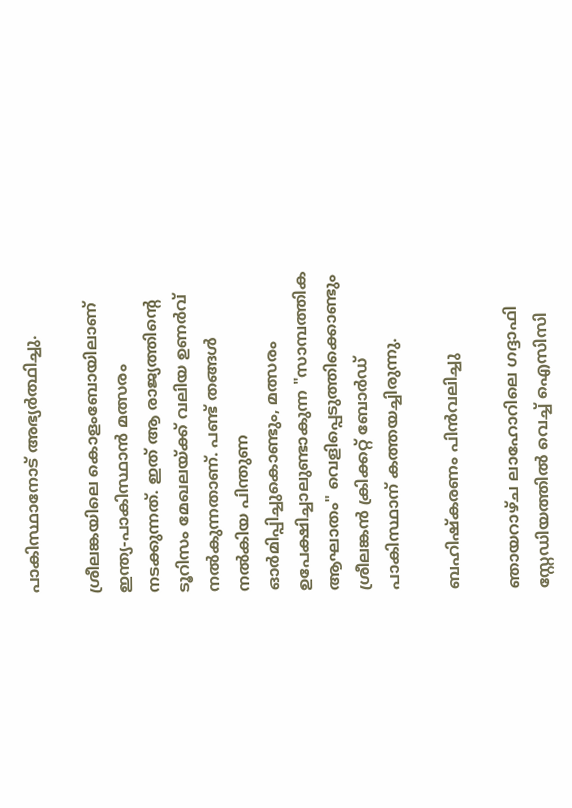പാകിസ്ഥാനോട് അഭ്യർത്ഥിച്ചു.

ശ്രീലങ്കയിലെ കൊളംബോയിലാണ് ഇന്ത്യ-പാകിസ്ഥാൻ മത്സരം നടക്കുന്നത്. ഇത് ആ രാജ്യത്തിന്റെ ടൂറിസം മേഖലയ്ക്ക് വലിയ ഉണർവ് നൽകുന്നതാണ്. പണ്ട് തങ്ങൾ നൽകിയ പിന്തുണ ഓർമിപ്പിച്ചുകൊണ്ടും, മത്സരം ഉപേക്ഷിച്ചാലുണ്ടാകുന്ന "സാമ്പത്തിക ആഘാതം" വെളിപ്പെടുത്തിക്കൊണ്ടും ശ്രീലങ്കൻ ക്രിക്കറ്റ് ബോർഡ് പാകിസ്ഥാന് കത്തയച്ചിരുന്നു.

ബഹിഷ്കരണം പിൻവലിച്ചു

ഞായറാഴ്ച ലാഹോറിലെ ഗദ്ദാഫി സ്റ്റേഡിയത്തിൽ വെച്ച് ഐസിസി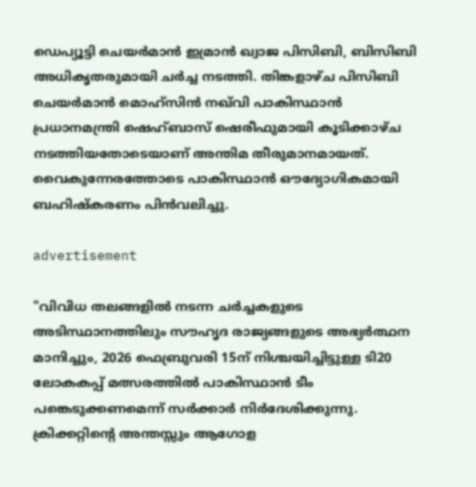ഡെപ്യൂട്ടി ചെയർമാൻ ഇമ്രാൻ ഖ്വാജ പിസിബി, ബിസിബി അധികൃതരുമായി ചർച്ച നടത്തി. തിങ്കളാഴ്ച പിസിബി ചെയർമാൻ മൊഹ്സിൻ നഖ്‌വി പാകിസ്ഥാൻ പ്രധാനമന്ത്രി ഷെഹ്ബാസ് ഷെരീഫുമായി കൂടിക്കാഴ്ച നടത്തിയതോടെയാണ് അന്തിമ തീരുമാനമായത്. വൈകുന്നേരത്തോടെ പാകിസ്ഥാൻ ഔദ്യോഗികമായി ബഹിഷ്കരണം പിൻവലിച്ചു.

advertisement

"വിവിധ തലങ്ങളിൽ നടന്ന ചർച്ചകളുടെ അടിസ്ഥാനത്തിലും സൗഹൃദ രാജ്യങ്ങളുടെ അഭ്യർത്ഥന മാനിച്ചും, 2026 ഫെബ്രുവരി 15ന് നിശ്ചയിച്ചിട്ടുള്ള ടി20 ലോകകപ്പ് മത്സരത്തിൽ പാകിസ്ഥാൻ ടീം പങ്കെടുക്കണമെന്ന് സർക്കാർ നിർദേശിക്കുന്നു. ക്രിക്കറ്റിന്റെ അന്തസ്സും ആഗോള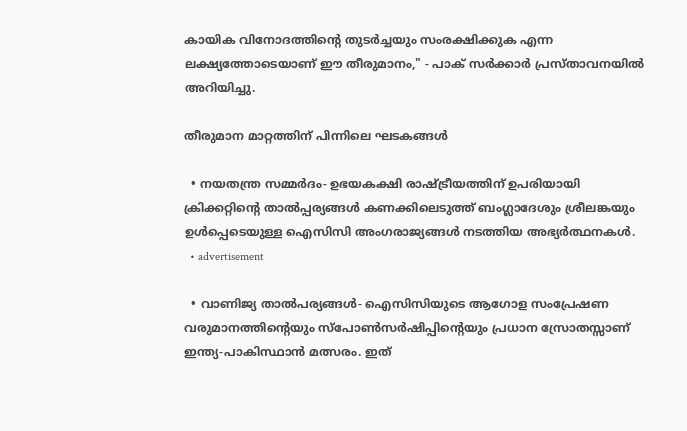കായിക വിനോദത്തിന്റെ തുടർച്ചയും സംരക്ഷിക്കുക എന്ന ലക്ഷ്യത്തോടെയാണ് ഈ തീരുമാനം," - പാക് സർക്കാർ പ്രസ്താവനയിൽ അറിയിച്ചു.

തീരുമാന മാറ്റത്തിന് പിന്നിലെ ഘടകങ്ങൾ

  • നയതന്ത്ര സമ്മർദം- ഉഭയകക്ഷി രാഷ്ട്രീയത്തിന് ഉപരിയായി ക്രിക്കറ്റിന്റെ താൽപ്പര്യങ്ങൾ കണക്കിലെടുത്ത് ബംഗ്ലാദേശും ശ്രീലങ്കയും ഉൾപ്പെടെയുള്ള ഐസിസി അംഗരാജ്യങ്ങൾ നടത്തിയ അഭ്യർത്ഥനകൾ.
  • advertisement

  • വാണിജ്യ താൽപര്യങ്ങൾ- ഐസിസിയുടെ ആഗോള സംപ്രേഷണ വരുമാനത്തിന്റെയും സ്പോൺസർഷിപ്പിന്റെയും പ്രധാന സ്രോതസ്സാണ് ഇന്ത്യ-പാകിസ്ഥാൻ മത്സരം. ഇത്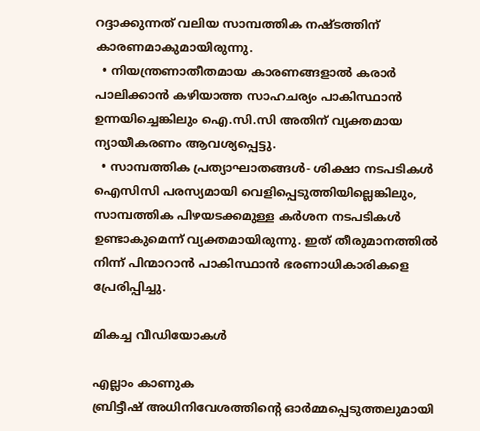റദ്ദാക്കുന്നത് വലിയ സാമ്പത്തിക നഷ്ടത്തിന് കാരണമാകുമായിരുന്നു.
  • നിയന്ത്രണാതീതമായ കാരണങ്ങളാൽ കരാർ പാലിക്കാൻ കഴിയാത്ത സാഹചര്യം പാകിസ്ഥാൻ ഉന്നയിച്ചെങ്കിലും ഐ.സി.സി അതിന് വ്യക്തമായ ന്യായീകരണം ആവശ്യപ്പെട്ടു.
  • സാമ്പത്തിക പ്രത്യാഘാതങ്ങൾ- ശിക്ഷാ നടപടികൾ ഐസിസി പരസ്യമായി വെളിപ്പെടുത്തിയില്ലെങ്കിലും, സാമ്പത്തിക പിഴയടക്കമുള്ള കർശന നടപടികൾ ഉണ്ടാകുമെന്ന് വ്യക്തമായിരുന്നു. ഇത് തീരുമാനത്തിൽ നിന്ന് പിന്മാറാൻ പാകിസ്ഥാൻ ഭരണാധികാരികളെ പ്രേരിപ്പിച്ചു.

മികച്ച വീഡിയോകൾ

എല്ലാം കാണുക
ബ്രിട്ടീഷ് അധിനിവേശത്തിൻ്റെ ഓർമ്മപ്പെടുത്തലുമായി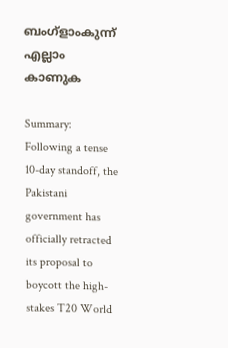ബംഗ്ളാംകുന്ന്
എല്ലാം കാണുക

Summary: Following a tense 10-day standoff, the Pakistani government has officially retracted its proposal to boycott the high-stakes T20 World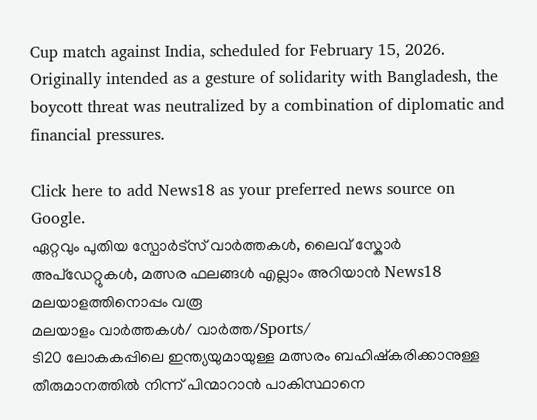Cup match against India, scheduled for February 15, 2026. Originally intended as a gesture of solidarity with Bangladesh, the boycott threat was neutralized by a combination of diplomatic and financial pressures.

Click here to add News18 as your preferred news source on Google.
ഏറ്റവും പുതിയ സ്പോർട്സ് വാർത്തകൾ, ലൈവ് സ്കോർ അപ്ഡേറ്റുകൾ, മത്സര ഫലങ്ങൾ എല്ലാം അറിയാൻ News18 മലയാളത്തിനൊപ്പം വരൂ
മലയാളം വാർത്തകൾ/ വാർത്ത/Sports/
ടി20 ലോകകപ്പിലെ ഇന്ത്യയുമായുള്ള മത്സരം ബഹിഷ്കരിക്കാനുള്ള തീരുമാനത്തിൽ നിന്ന് പിന്മാറാൻ പാകിസ്ഥാനെ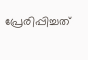പ്രേരിപ്പിച്ചത്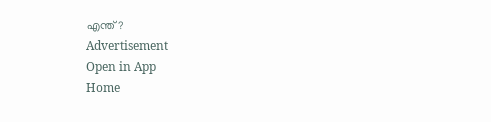എന്ത്?
Advertisement
Open in App
Home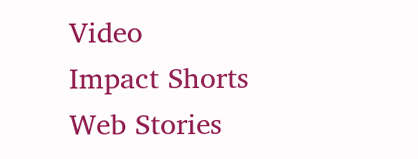Video
Impact Shorts
Web Stories